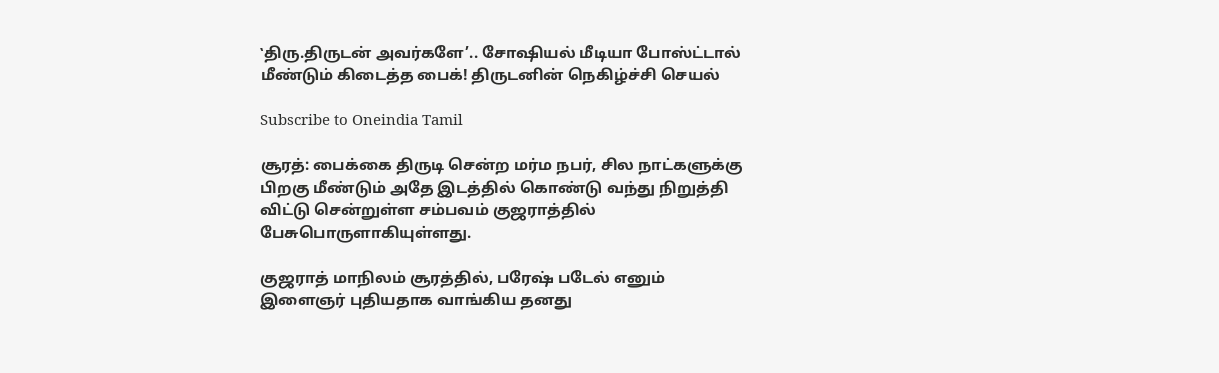‛திரு.திருடன் அவர்களே’.. சோஷியல் மீடியா போஸ்ட்டால் மீண்டும் கிடைத்த பைக்! திருடனின் நெகிழ்ச்சி செயல்

Subscribe to Oneindia Tamil

சூரத்: பைக்கை திருடி சென்ற மர்ம நபர், சில நாட்களுக்கு பிறகு மீண்டும் அதே இடத்தில் கொண்டு வந்து நிறுத்தி விட்டு சென்றுள்ள சம்பவம் குஜராத்தில் பேசுபொருளாகியுள்ளது.

குஜராத் மாநிலம் சூரத்தில், பரேஷ் படேல் எனும் இளைஞர் புதியதாக வாங்கிய தனது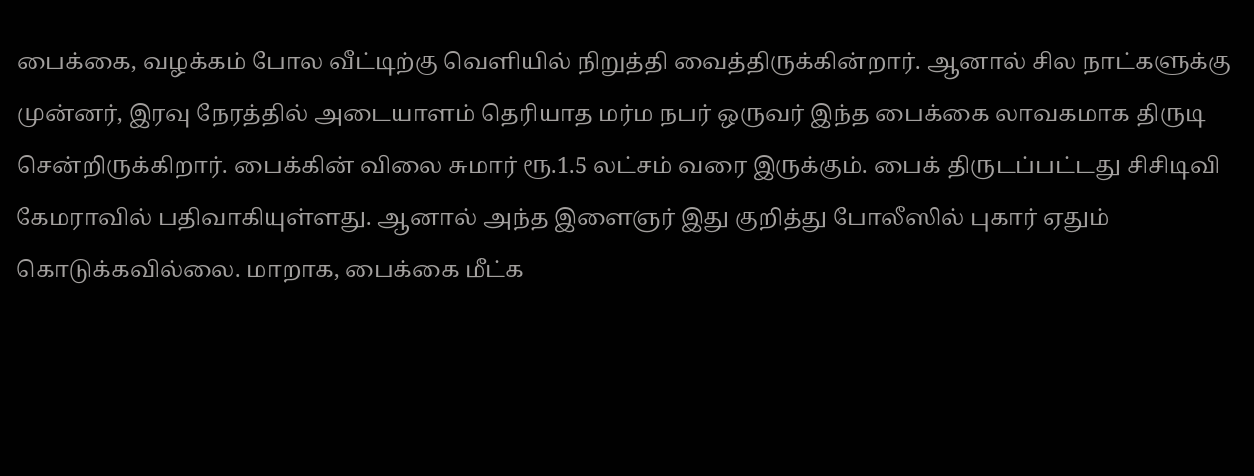பைக்கை, வழக்கம் போல வீட்டிற்கு வெளியில் நிறுத்தி வைத்திருக்கின்றார். ஆனால் சில நாட்களுக்கு முன்னர், இரவு நேரத்தில் அடையாளம் தெரியாத மர்ம நபர் ஒருவர் இந்த பைக்கை லாவகமாக திருடி சென்றிருக்கிறார். பைக்கின் விலை சுமார் ரூ.1.5 லட்சம் வரை இருக்கும். பைக் திருடப்பட்டது சிசிடிவி கேமராவில் பதிவாகியுள்ளது. ஆனால் அந்த இளைஞர் இது குறித்து போலீஸில் புகார் ஏதும் கொடுக்கவில்லை. மாறாக, பைக்கை மீட்க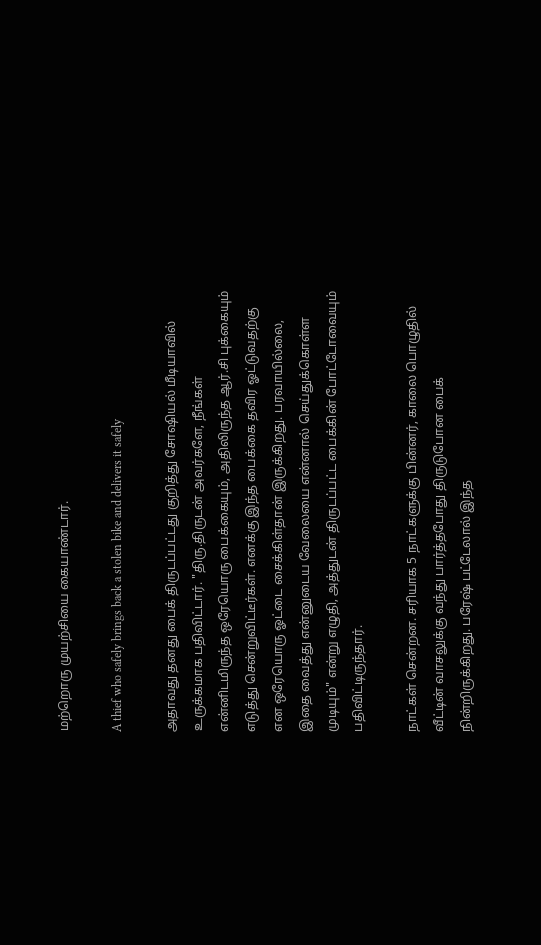மற்றொரு முயற்சியை கையாண்டார்.

A thief who safely brings back a stolen bike and delivers it safely

அதாவது தனது பைக் திருடப்பட்டது குறித்து சோஷியல் மீடியாவில் உருக்கமாக பதிவிட்டார். "திரு.திருடன் அவர்களே, நீங்கள் என்னிடமிருந்த ஒரேயொரு பைக்கையும், அதிலிருந்த ஆர்.சி புக்கையும் எடுத்து சென்றுவிட்டீர்கள். எனக்கு இந்த பைக்கை தவிர ஓட்டுவதற்கு என ஒரேயொரு ஓட்டை சைக்கிள்தான் இருக்கிறது. பரவாயில்லை, இதை வைத்து என்னுடைய வேலையை என்னால் செய்துக்கொள்ள முடியும்" என்று எழுதி, அத்துடன் திருடப்பட்ட பைக்கின் போட்டோவையும் பதிவிட்டிருந்தார்.

நாட்கள் சென்றன. சரியாக 5 நாட்களுக்கு பின்னர், காலை பொழுதில் வீட்டின் வாசலுக்கு வந்து பார்த்தபோது திருடுபோன பைக் நின்றிருக்கிறது. பரேஷ் பட்டேலால் இந்த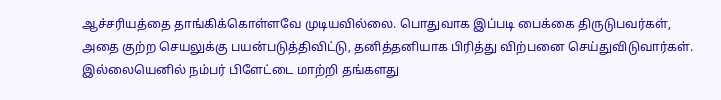ஆச்சரியத்தை தாங்கிக்கொள்ளவே முடியவில்லை. பொதுவாக இப்படி பைக்கை திருடுபவர்கள், அதை குற்ற செயலுக்கு பயன்படுத்திவிட்டு, தனித்தனியாக பிரித்து விற்பனை செய்துவிடுவார்கள். இல்லையெனில் நம்பர் பிளேட்டை மாற்றி தங்களது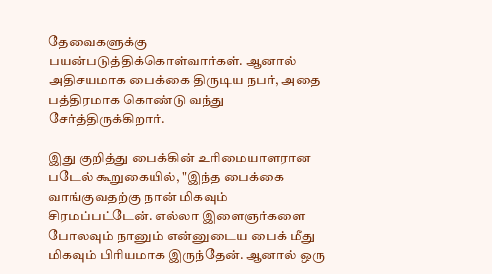தேவைகளுக்கு பயன்படுத்திக்கொள்வார்கள். ஆனால் அதிசயமாக பைக்கை திருடிய நபர், அதை பத்திரமாக கொண்டு வந்து சேர்த்திருக்கிறார்.

இது குறித்து பைக்கின் உரிமையாளரான படேல் கூறுகையில், "இந்த பைக்கை வாங்குவதற்கு நான் மிகவும் சிரமப்பட்டேன். எல்லா இளைஞர்களை போலவும் நானும் என்னுடைய பைக் மீது மிகவும் பிரியமாக இருந்தேன். ஆனால் ஒரு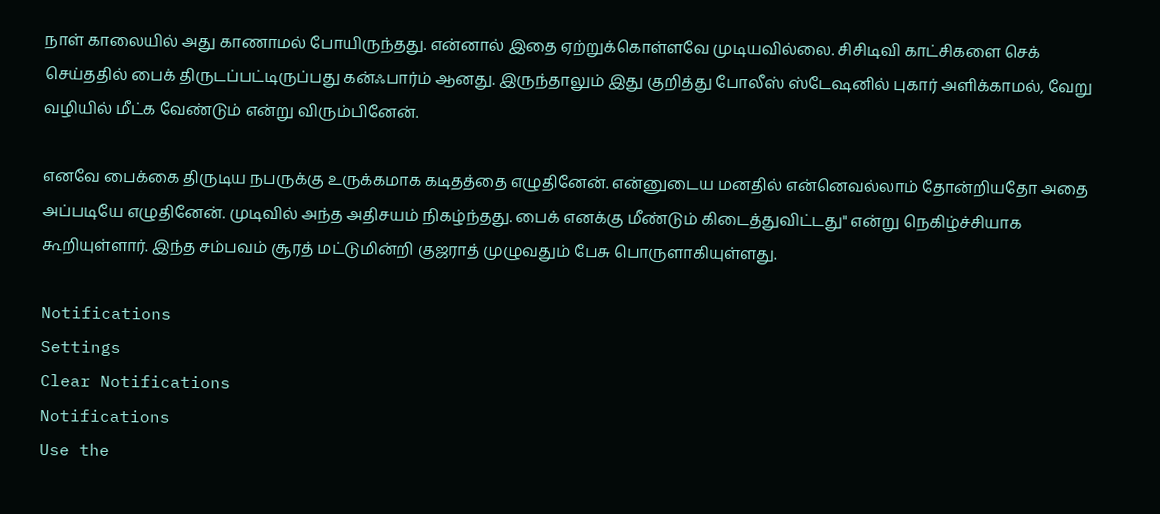நாள் காலையில் அது காணாமல் போயிருந்தது. என்னால் இதை ஏற்றுக்கொள்ளவே முடியவில்லை. சிசிடிவி காட்சிகளை செக் செய்ததில் பைக் திருடப்பட்டிருப்பது கன்ஃபார்ம் ஆனது. இருந்தாலும் இது குறித்து போலீஸ் ஸ்டேஷனில் புகார் அளிக்காமல், வேறு வழியில் மீட்க வேண்டும் என்று விரும்பினேன்.

எனவே பைக்கை திருடிய நபருக்கு உருக்கமாக கடிதத்தை எழுதினேன். என்னுடைய மனதில் என்னெவல்லாம் தோன்றியதோ அதை அப்படியே எழுதினேன். முடிவில் அந்த அதிசயம் நிகழ்ந்தது. பைக் எனக்கு மீண்டும் கிடைத்துவிட்டது" என்று நெகிழ்ச்சியாக கூறியுள்ளார். இந்த சம்பவம் சூரத் மட்டுமின்றி குஜராத் முழுவதும் பேசு பொருளாகியுள்ளது.

Notifications
Settings
Clear Notifications
Notifications
Use the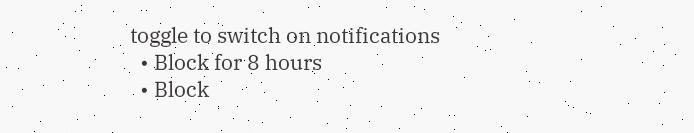toggle to switch on notifications
  • Block for 8 hours
  • Block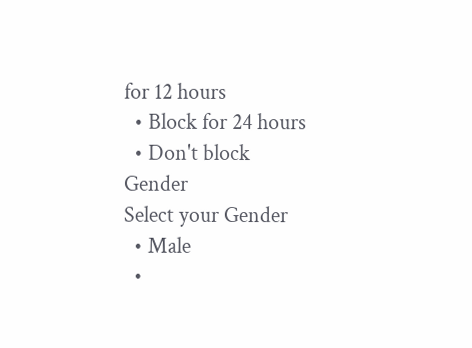for 12 hours
  • Block for 24 hours
  • Don't block
Gender
Select your Gender
  • Male
  •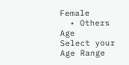Female
  • Others
Age
Select your Age Range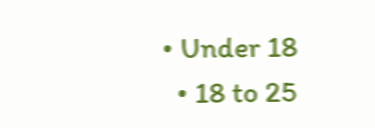• Under 18
  • 18 to 25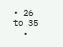• 26 to 35
  •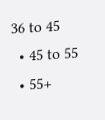36 to 45
  • 45 to 55
  • 55+